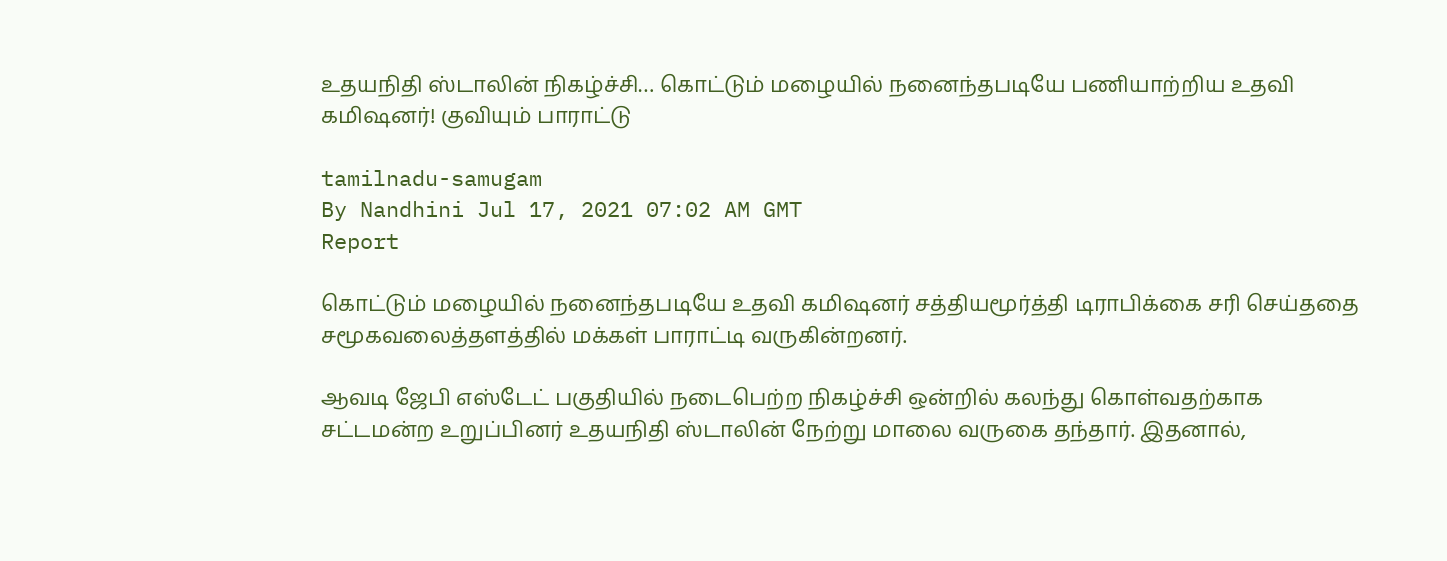உதயநிதி ஸ்டாலின் நிகழ்ச்சி… கொட்டும் மழையில் நனைந்தபடியே பணியாற்றிய உதவி கமிஷனர்! குவியும் பாராட்டு

tamilnadu-samugam
By Nandhini Jul 17, 2021 07:02 AM GMT
Report

கொட்டும் மழையில் நனைந்தபடியே உதவி கமிஷனர் சத்தியமூர்த்தி டிராபிக்கை சரி செய்ததை சமூகவலைத்தளத்தில் மக்கள் பாராட்டி வருகின்றனர்.

ஆவடி ஜேபி எஸ்டேட் பகுதியில் நடைபெற்ற நிகழ்ச்சி ஒன்றில் கலந்து கொள்வதற்காக சட்டமன்ற உறுப்பினர் உதயநிதி ஸ்டாலின் நேற்று மாலை வருகை தந்தார். இதனால்,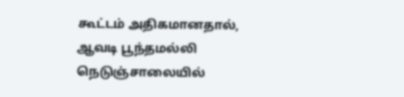கூட்டம் அதிகமானதால், ஆவடி பூந்தமல்லி நெடுஞ்சாலையில்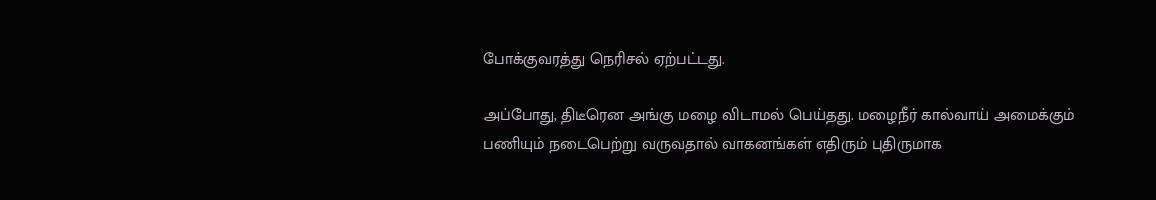போக்குவரத்து நெரிசல் ஏற்பட்டது.

அப்போது, திடீரென அங்கு மழை விடாமல் பெய்தது. மழைநீர் கால்வாய் அமைக்கும் பணியும் நடைபெற்று வருவதால் வாகனங்கள் எதிரும் புதிருமாக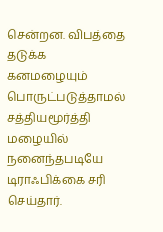சென்றன. விபத்தை தடுக்க கனமழையும் பொருட்படுத்தாமல் சத்தியமூர்த்தி மழையில் நனைந்தபடியே டிராஃபிக்கை சரி செய்தார்.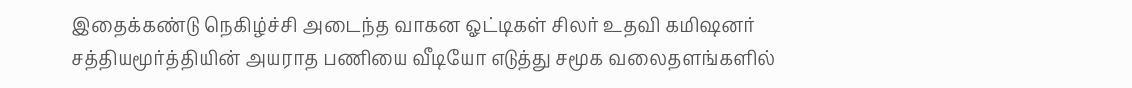இதைக்கண்டு நெகிழ்ச்சி அடைந்த வாகன ஓட்டிகள் சிலர் உதவி கமிஷனர் சத்தியமூர்த்தியின் அயராத பணியை வீடியோ எடுத்து சமூக வலைதளங்களில்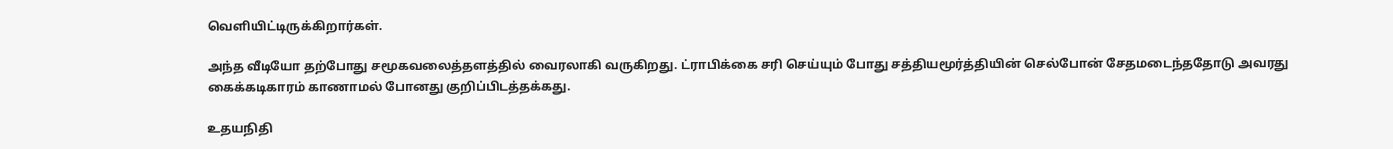வெளியிட்டிருக்கிறார்கள்.

அந்த வீடியோ தற்போது சமூகவலைத்தளத்தில் வைரலாகி வருகிறது. ட்ராபிக்கை சரி செய்யும் போது சத்தியமூர்த்தியின் செல்போன் சேதமடைந்ததோடு அவரது கைக்கடிகாரம் காணாமல் போனது குறிப்பிடத்தக்கது.

உதயநிதி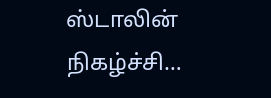ஸ்டாலின் நிகழ்ச்சி…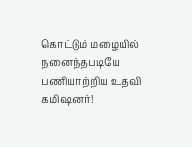கொட்டும் மழையில் நனைந்தபடியே பணியாற்றிய உதவி கமிஷனர்!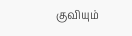குவியும்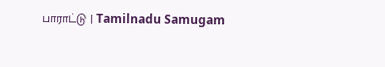பாராட்டு | Tamilnadu Samugam